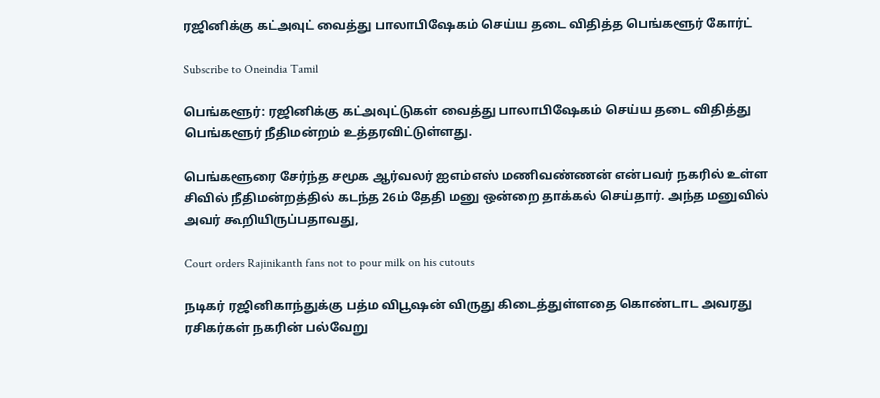ரஜினிக்கு கட்அவுட் வைத்து பாலாபிஷேகம் செய்ய தடை விதித்த பெங்களூர் கோர்ட்

Subscribe to Oneindia Tamil

பெங்களூர்: ரஜினிக்கு கட்அவுட்டுகள் வைத்து பாலாபிஷேகம் செய்ய தடை விதித்து பெங்களூர் நீதிமன்றம் உத்தரவிட்டுள்ளது.

பெங்களூரை சேர்ந்த சமூக ஆர்வலர் ஐஎம்எஸ் மணிவண்ணன் என்பவர் நகரில் உள்ள சிவில் நீதிமன்றத்தில் கடந்த 26ம் தேதி மனு ஒன்றை தாக்கல் செய்தார். அந்த மனுவில் அவர் கூறியிருப்பதாவது,

Court orders Rajinikanth fans not to pour milk on his cutouts

நடிகர் ரஜினிகாந்துக்கு பத்ம விபூஷன் விருது கிடைத்துள்ளதை கொண்டாட அவரது ரசிகர்கள் நகரின் பல்வேறு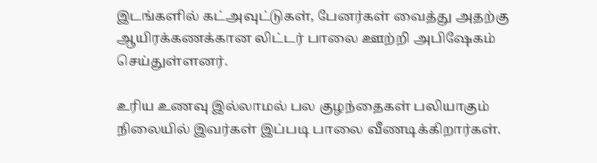இடங்களில் கட்அவுட்டுகள், பேனர்கள் வைத்து அதற்கு ஆயிரக்கணக்கான லிட்டர் பாலை ஊற்றி அபிஷேகம் செய்துள்ளனர்.

உரிய உணவு இல்லாமல் பல குழந்தைகள் பலியாகும் நிலையில் இவர்கள் இப்படி பாலை வீணடிக்கிறார்கள்.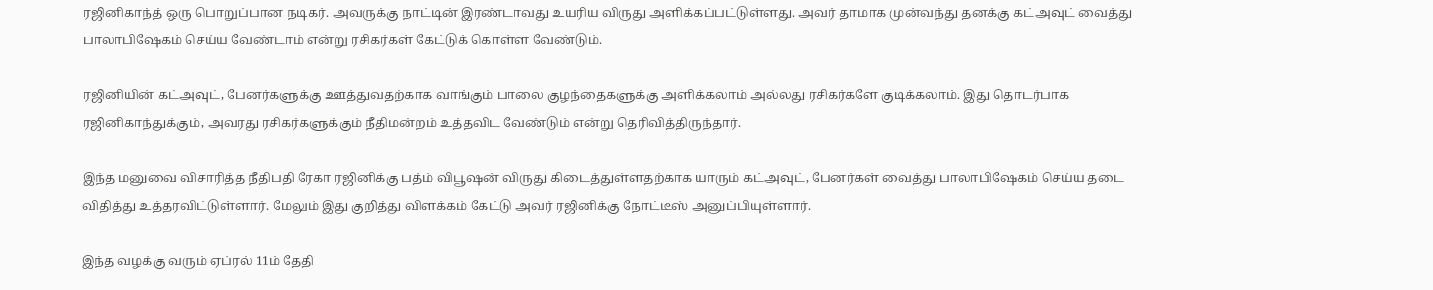ரஜினிகாந்த் ஒரு பொறுப்பான நடிகர். அவருக்கு நாட்டின் இரண்டாவது உயரிய விருது அளிக்கப்பட்டுள்ளது. அவர் தாமாக முன்வந்து தனக்கு கட்அவுட் வைத்து பாலாபிஷேகம் செய்ய வேண்டாம் என்று ரசிகர்கள் கேட்டுக் கொள்ள வேண்டும்.

ரஜினியின் கட்அவுட், பேனர்களுக்கு ஊத்துவதற்காக வாங்கும் பாலை குழந்தைகளுக்கு அளிக்கலாம் அல்லது ரசிகர்களே குடிக்கலாம். இது தொடர்பாக ரஜினிகாந்துக்கும், அவரது ரசிகர்களுக்கும் நீதிமன்றம் உத்தவிட வேண்டும் என்று தெரிவித்திருந்தார்.

இந்த மனுவை விசாரித்த நீதிபதி ரேகா ரஜினிக்கு பத்ம் விபூஷன் விருது கிடைத்துள்ளதற்காக யாரும் கட்அவுட், பேனர்கள் வைத்து பாலாபிஷேகம் செய்ய தடை விதித்து உத்தரவிட்டுள்ளார். மேலும் இது குறித்து விளக்கம் கேட்டு அவர் ரஜினிக்கு நோட்டீஸ் அனுப்பியுள்ளார்.

இந்த வழக்கு வரும் ஏப்ரல் 11ம் தேதி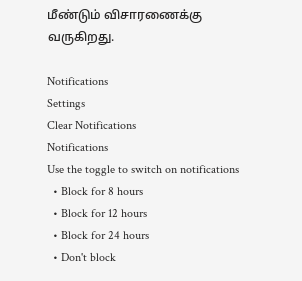மீண்டும் விசாரணைக்கு வருகிறது.

Notifications
Settings
Clear Notifications
Notifications
Use the toggle to switch on notifications
  • Block for 8 hours
  • Block for 12 hours
  • Block for 24 hours
  • Don't block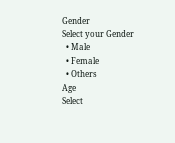Gender
Select your Gender
  • Male
  • Female
  • Others
Age
Select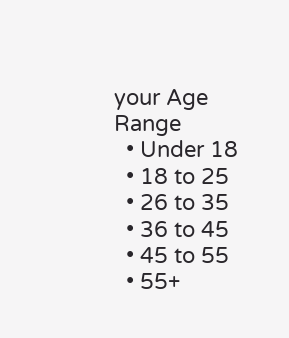your Age Range
  • Under 18
  • 18 to 25
  • 26 to 35
  • 36 to 45
  • 45 to 55
  • 55+